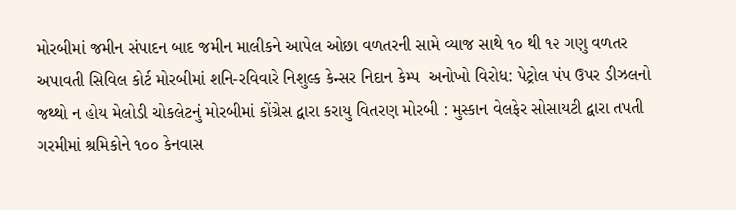મોરબીમાં જમીન સંપાદન બાદ જમીન માલીકને આપેલ ઓછા વળતરની સામે વ્યાજ સાથે ૧૦ થી ૧૨ ગણુ વળતર અપાવતી સિવિલ કોર્ટ મોરબીમાં શનિ-રવિવારે નિશુલ્ક કેન્સર નિદાન કેમ્પ  અનોખો વિરોધ: પેટ્રોલ પંપ ઉપર ડીઝલનો જથ્થો ન હોય મેલોડી ચોકલેટનું મોરબીમાં કોંગ્રેસ દ્વારા કરાયુ વિતરણ મોરબી : મુસ્કાન વેલફેર સોસાયટી દ્વારા તપતી ગરમીમાં શ્રમિકોને ૧૦૦ કેનવાસ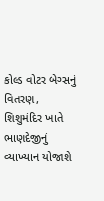કોલ્ડ વોટર બેગ્સનું વિતરણ, શિશુમંદિર ખાતે ભાણદેજીનું વ્યાખ્યાન યોજાશે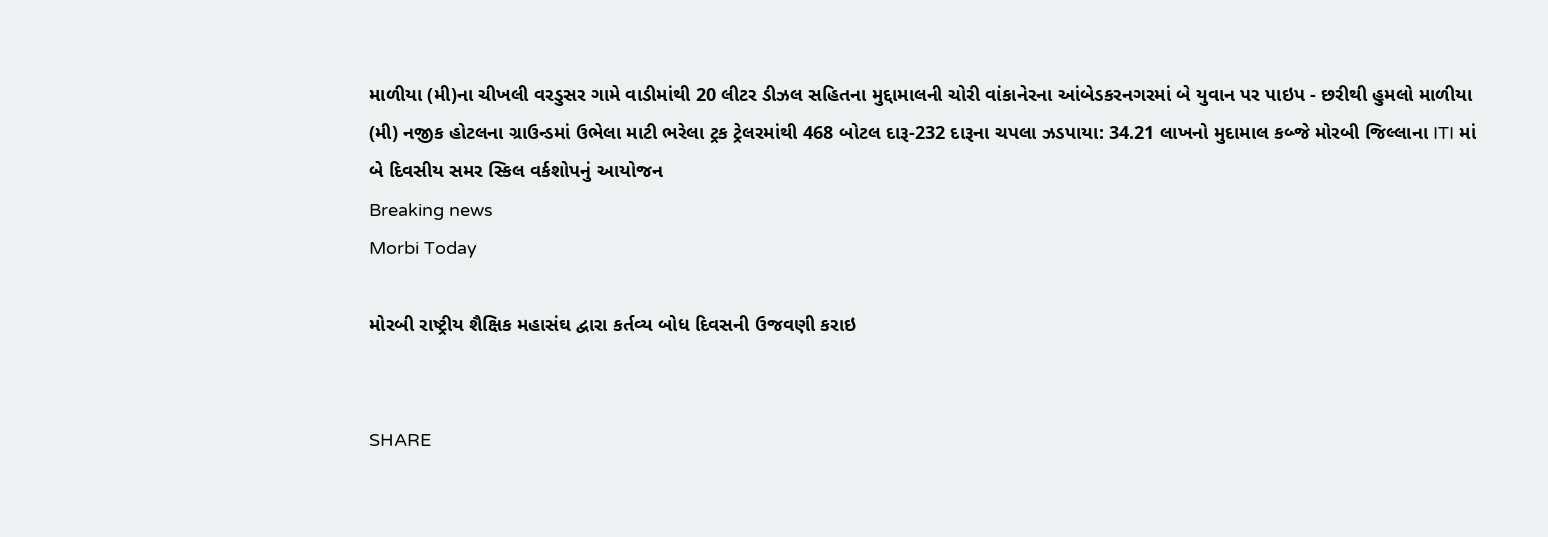માળીયા (મી)ના ચીખલી વરડુસર ગામે વાડીમાંથી 20 લીટર ડીઝલ સહિતના મુદ્દામાલની ચોરી વાંકાનેરના આંબેડકરનગરમાં બે યુવાન પર પાઇપ - છરીથી હુમલો માળીયા (મી) નજીક હોટલના ગ્રાઉન્ડમાં ઉભેલા માટી ભરેલા ટ્રક ટ્રેલરમાંથી 468 બોટલ દારૂ-232 દારૂના ચપલા ઝડપાયા: 34.21 લાખનો મુદામાલ કબ્જે મોરબી જિલ્લાના ITI માં બે દિવસીય સમર સ્કિલ વર્કશોપનું આયોજન
Breaking news
Morbi Today

મોરબી રાષ્ટ્રીય શૈક્ષિક મહાસંઘ દ્વારા કર્તવ્ય બોધ દિવસની ઉજવણી કરાઇ


SHARE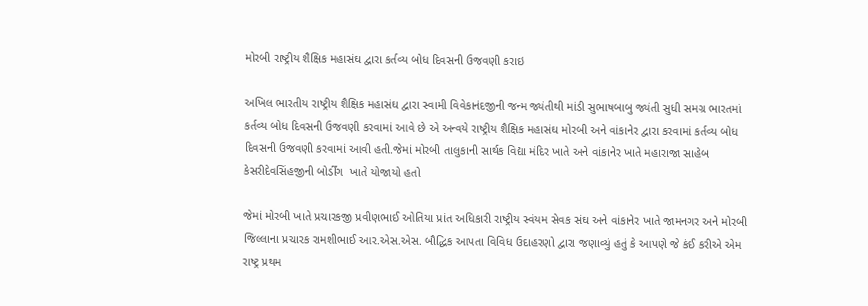મોરબી રાષ્ટ્રીય શૈક્ષિક મહાસંઘ દ્વારા કર્તવ્ય બોધ દિવસની ઉજવણી કરાઇ

અખિલ ભારતીય રાષ્ટ્રીય શૈક્ષિક મહાસંઘ દ્વારા સ્વામી વિવેકાનંદજીની જન્મ જ્યંતીથી માંડી સુભાષબાબુ જ્યંતી સુધી સમગ્ર ભારતમાં કર્તવ્ય બોધ દિવસની ઉજવણી કરવામાં આવે છે એ અન્વયે રાષ્ટ્રીય શૈક્ષિક મહાસંઘ મોરબી અને વાંકાનેર દ્વારા કરવામાં કર્તવ્ય બોધ દિવસની ઉજવણી કરવામાં આવી હતી.જેમાં મોરબી તાલુકાની સાર્થક વિદ્યા મંદિર ખાતે અને વાંકાનેર ખાતે મહારાજા સાહેબ કેસરીદેવસિંહજીની બોર્ડીંગ  ખાતે યોજાયો હતો

જેમાં મોરબી ખાતે પ્રચારકજી પ્રવીણભાઈ ઓતિયા પ્રાંત અધિકારી રાષ્ટ્રીય સ્વંયમ સેવક સંઘ અને વાંકાનેર ખાતે જામનગર અને મોરબી જિલ્લાના પ્રચારક રામશીભાઈ આર.એસ.એસ. બૌદ્ધિક આપતા વિવિધ ઉદાહરણો દ્વારા જણાવ્યું હતું કે આપણે જે કંઈ કરીએ એમ રાષ્ટ્ર પ્રથમ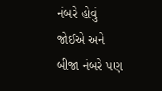નંબરે હોવું જોઈએ અને બીજા નંબરે પણ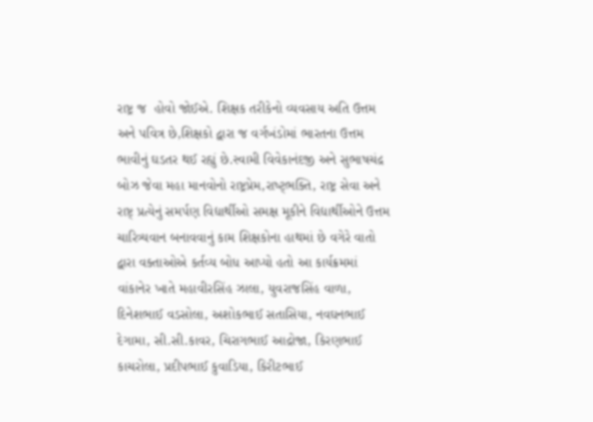રાષ્ટ્ર જ  હોવો જોઈએ. શિક્ષક તરીકેનો વ્યવસાય અતિ ઉત્તમ અને પવિત્ર છે,શિક્ષકો દ્વારા જ વર્ગખંડોમાં ભારતના ઉત્તમ ભાવીનું ઘડતર થઈ રહ્યું છે.સ્વામી વિવેકાનંદજી અને સુભાષચંદ્ર બોઝ જેવા મહા માનવોનો રાષ્ટ્રપ્રેમ,રાષ્ટ્ભક્તિ, રાષ્ટ્ર સેવા અને રાષ્ટ્ પ્રત્યેનું સમર્પણ વિદ્યાર્થીઓ સમક્ષ મૂકીને વિદ્યાર્થીઓને ઉત્તમ ચારિત્ર્યવાન બનાવવાનું કામ શિક્ષકોના હાથમાં છે વગેરે વાતો દ્વારા વક્તાઓએ કર્તવ્ય બોધ આપ્યો હતો આ કાર્યક્રમમાં વાંકાનેર ખાતે મહાવીરસિંહ ઝાલા, યુવરાજસિંહ વાળા, દિનેશભાઈ વડસોલા, અશોકભાઈ સતાસિયા, નવઘનભાઈ દેગામા, સી.સી.કાવર, ચિરાગભાઈ આદ્રોજા, કિરણભાઈ કાચરોલા, પ્રદીપભાઈ કુવાડિયા, કિરીટભાઈ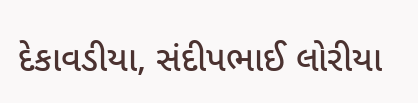દેકાવડીયા, સંદીપભાઈ લોરીયા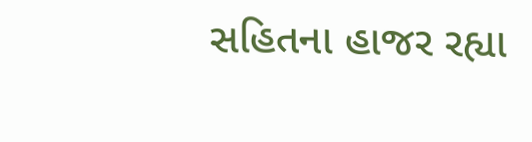સહિતના હાજર રહ્યા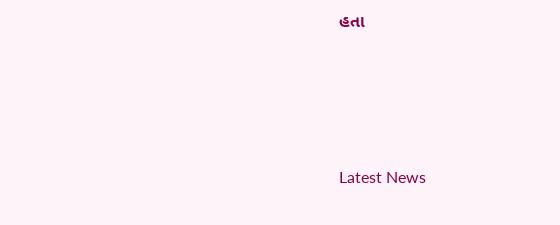હતા






Latest News